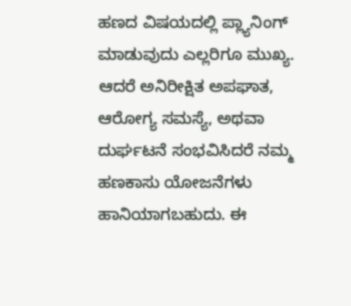ಹಣದ ವಿಷಯದಲ್ಲಿ ಪ್ಲ್ಯಾನಿಂಗ್ ಮಾಡುವುದು ಎಲ್ಲರಿಗೂ ಮುಖ್ಯ. ಆದರೆ ಅನಿರೀಕ್ಷಿತ ಅಪಘಾತ, ಆರೋಗ್ಯ ಸಮಸ್ಯೆ, ಅಥವಾ ದುರ್ಘಟನೆ ಸಂಭವಿಸಿದರೆ ನಮ್ಮ ಹಣಕಾಸು ಯೋಜನೆಗಳು ಹಾನಿಯಾಗಬಹುದು. ಈ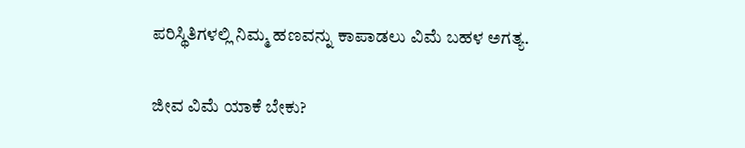ಪರಿಸ್ಥಿತಿಗಳಲ್ಲಿ ನಿಮ್ಮ ಹಣವನ್ನು ಕಾಪಾಡಲು ವಿಮೆ ಬಹಳ ಅಗತ್ಯ.

ಜೀವ ವಿಮೆ ಯಾಕೆ ಬೇಕು?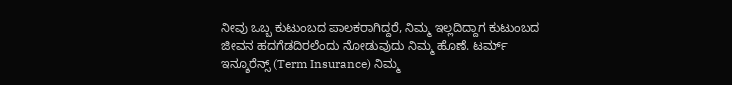ನೀವು ಒಬ್ಬ ಕುಟುಂಬದ ಪಾಲಕರಾಗಿದ್ದರೆ, ನಿಮ್ಮ ಇಲ್ಲದಿದ್ದಾಗ ಕುಟುಂಬದ ಜೀವನ ಹದಗೆಡದಿರಲೆಂದು ನೋಡುವುದು ನಿಮ್ಮ ಹೊಣೆ. ಟರ್ಮ್ ಇನ್ಶೂರೆನ್ಸ್ (Term Insurance) ನಿಮ್ಮ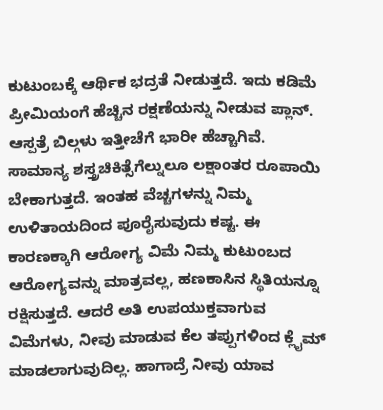ಕುಟುಂಬಕ್ಕೆ ಆರ್ಥಿಕ ಭದ್ರತೆ ನೀಡುತ್ತದೆ. ಇದು ಕಡಿಮೆ ಪ್ರೀಮಿಯಂಗೆ ಹೆಚ್ಚಿನ ರಕ್ಷಣೆಯನ್ನು ನೀಡುವ ಪ್ಲಾನ್.
ಆಸ್ಪತ್ರೆ ಬಿಲ್ಗಳು ಇತ್ತೀಚೆಗೆ ಭಾರೀ ಹೆಚ್ಚಾಗಿವೆ. ಸಾಮಾನ್ಯ ಶಸ್ತ್ರಚಿಕಿತ್ಸೆಗೆಲ್ನುಲೂ ಲಕ್ಷಾಂತರ ರೂಪಾಯಿ ಬೇಕಾಗುತ್ತದೆ. ಇಂತಹ ವೆಚ್ಚಗಳನ್ನು ನಿಮ್ಮ ಉಳಿತಾಯದಿಂದ ಪೂರೈಸುವುದು ಕಷ್ಟ. ಈ ಕಾರಣಕ್ಕಾಗಿ ಆರೋಗ್ಯ ವಿಮೆ ನಿಮ್ಮ ಕುಟುಂಬದ ಆರೋಗ್ಯವನ್ನು ಮಾತ್ರವಲ್ಲ, ಹಣಕಾಸಿನ ಸ್ಥಿತಿಯನ್ನೂ ರಕ್ಷಿಸುತ್ತದೆ. ಆದರೆ ಅತಿ ಉಪಯುಕ್ತವಾಗುವ ವಿಮೆಗಳು, ನೀವು ಮಾಡುವ ಕೆಲ ತಪ್ಪುಗಳಿಂದ ಕ್ಲೈಮ್ ಮಾಡಲಾಗುವುದಿಲ್ಲ. ಹಾಗಾದ್ರೆ ನೀವು ಯಾವ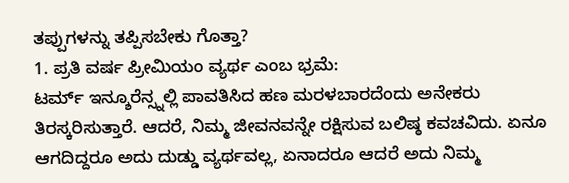ತಪ್ಪುಗಳನ್ನು ತಪ್ಪಿಸಬೇಕು ಗೊತ್ತಾ?
1. ಪ್ರತಿ ವರ್ಷ ಪ್ರೀಮಿಯಂ ವ್ಯರ್ಥ ಎಂಬ ಭ್ರಮೆ:
ಟರ್ಮ್ ಇನ್ಶೂರೆನ್ಸ್ನಲ್ಲಿ ಪಾವತಿಸಿದ ಹಣ ಮರಳಬಾರದೆಂದು ಅನೇಕರು ತಿರಸ್ಕರಿಸುತ್ತಾರೆ. ಆದರೆ, ನಿಮ್ಮ ಜೀವನವನ್ನೇ ರಕ್ಷಿಸುವ ಬಲಿಷ್ಠ ಕವಚವಿದು. ಏನೂ ಆಗದಿದ್ದರೂ ಅದು ದುಡ್ಡು ವ್ಯರ್ಥವಲ್ಲ, ಏನಾದರೂ ಆದರೆ ಅದು ನಿಮ್ಮ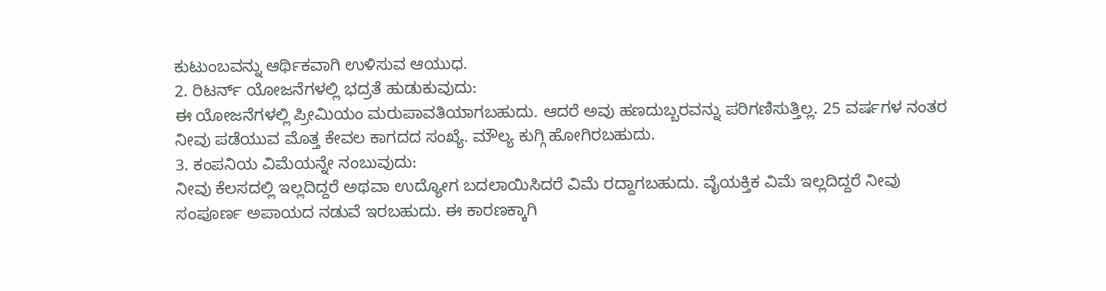ಕುಟುಂಬವನ್ನು ಆರ್ಥಿಕವಾಗಿ ಉಳಿಸುವ ಆಯುಧ.
2. ರಿಟರ್ನ್ ಯೋಜನೆಗಳಲ್ಲಿ ಭದ್ರತೆ ಹುಡುಕುವುದು:
ಈ ಯೋಜನೆಗಳಲ್ಲಿ ಪ್ರೀಮಿಯಂ ಮರುಪಾವತಿಯಾಗಬಹುದು. ಆದರೆ ಅವು ಹಣದುಬ್ಬರವನ್ನು ಪರಿಗಣಿಸುತ್ತಿಲ್ಲ. 25 ವರ್ಷಗಳ ನಂತರ ನೀವು ಪಡೆಯುವ ಮೊತ್ತ ಕೇವಲ ಕಾಗದದ ಸಂಖ್ಯೆ. ಮೌಲ್ಯ ಕುಗ್ಗಿ ಹೋಗಿರಬಹುದು.
3. ಕಂಪನಿಯ ವಿಮೆಯನ್ನೇ ನಂಬುವುದು:
ನೀವು ಕೆಲಸದಲ್ಲಿ ಇಲ್ಲದಿದ್ದರೆ ಅಥವಾ ಉದ್ಯೋಗ ಬದಲಾಯಿಸಿದರೆ ವಿಮೆ ರದ್ದಾಗಬಹುದು. ವೈಯಕ್ತಿಕ ವಿಮೆ ಇಲ್ಲದಿದ್ದರೆ ನೀವು ಸಂಪೂರ್ಣ ಅಪಾಯದ ನಡುವೆ ಇರಬಹುದು. ಈ ಕಾರಣಕ್ಕಾಗಿ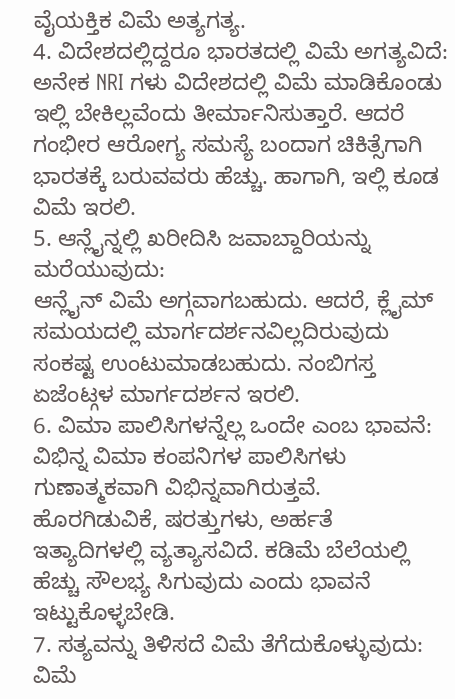ವೈಯಕ್ತಿಕ ವಿಮೆ ಅತ್ಯಗತ್ಯ.
4. ವಿದೇಶದಲ್ಲಿದ್ದರೂ ಭಾರತದಲ್ಲಿ ವಿಮೆ ಅಗತ್ಯವಿದೆ:
ಅನೇಕ NRI ಗಳು ವಿದೇಶದಲ್ಲಿ ವಿಮೆ ಮಾಡಿಕೊಂಡು ಇಲ್ಲಿ ಬೇಕಿಲ್ಲವೆಂದು ತೀರ್ಮಾನಿಸುತ್ತಾರೆ. ಆದರೆ ಗಂಭೀರ ಆರೋಗ್ಯ ಸಮಸ್ಯೆ ಬಂದಾಗ ಚಿಕಿತ್ಸೆಗಾಗಿ ಭಾರತಕ್ಕೆ ಬರುವವರು ಹೆಚ್ಚು. ಹಾಗಾಗಿ, ಇಲ್ಲಿ ಕೂಡ ವಿಮೆ ಇರಲಿ.
5. ಆನ್ಲೈನ್ನಲ್ಲಿ ಖರೀದಿಸಿ ಜವಾಬ್ದಾರಿಯನ್ನು ಮರೆಯುವುದು:
ಆನ್ಲೈನ್ ವಿಮೆ ಅಗ್ಗವಾಗಬಹುದು. ಆದರೆ, ಕ್ಲೈಮ್ ಸಮಯದಲ್ಲಿ ಮಾರ್ಗದರ್ಶನವಿಲ್ಲದಿರುವುದು ಸಂಕಷ್ಟ ಉಂಟುಮಾಡಬಹುದು. ನಂಬಿಗಸ್ತ ಏಜೆಂಟ್ಗಳ ಮಾರ್ಗದರ್ಶನ ಇರಲಿ.
6. ವಿಮಾ ಪಾಲಿಸಿಗಳನ್ನೆಲ್ಲ ಒಂದೇ ಎಂಬ ಭಾವನೆ:
ವಿಭಿನ್ನ ವಿಮಾ ಕಂಪನಿಗಳ ಪಾಲಿಸಿಗಳು ಗುಣಾತ್ಮಕವಾಗಿ ವಿಭಿನ್ನವಾಗಿರುತ್ತವೆ. ಹೊರಗಿಡುವಿಕೆ, ಷರತ್ತುಗಳು, ಅರ್ಹತೆ ಇತ್ಯಾದಿಗಳಲ್ಲಿ ವ್ಯತ್ಯಾಸವಿದೆ. ಕಡಿಮೆ ಬೆಲೆಯಲ್ಲಿ ಹೆಚ್ಚು ಸೌಲಭ್ಯ ಸಿಗುವುದು ಎಂದು ಭಾವನೆ ಇಟ್ಟುಕೊಳ್ಳಬೇಡಿ.
7. ಸತ್ಯವನ್ನು ತಿಳಿಸದೆ ವಿಮೆ ತೆಗೆದುಕೊಳ್ಳುವುದು:
ವಿಮೆ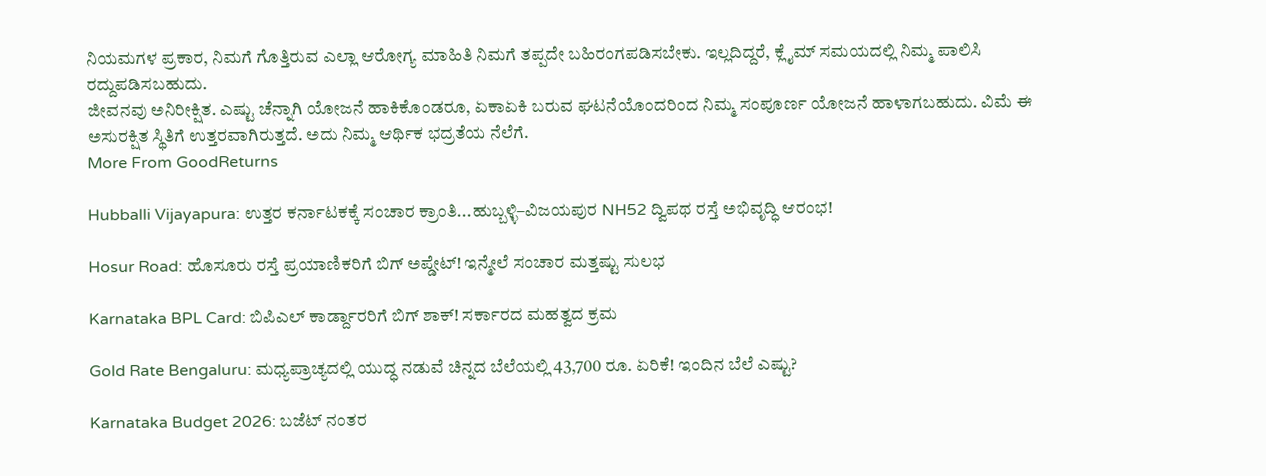ನಿಯಮಗಳ ಪ್ರಕಾರ, ನಿಮಗೆ ಗೊತ್ತಿರುವ ಎಲ್ಲಾ ಆರೋಗ್ಯ ಮಾಹಿತಿ ನಿಮಗೆ ತಪ್ಪದೇ ಬಹಿರಂಗಪಡಿಸಬೇಕು. ಇಲ್ಲದಿದ್ದರೆ, ಕ್ಲೈಮ್ ಸಮಯದಲ್ಲಿ ನಿಮ್ಮ ಪಾಲಿಸಿ ರದ್ದುಪಡಿಸಬಹುದು.
ಜೀವನವು ಅನಿರೀಕ್ಷಿತ. ಎಷ್ಟು ಚೆನ್ನಾಗಿ ಯೋಜನೆ ಹಾಕಿಕೊಂಡರೂ, ಏಕಾಏಕಿ ಬರುವ ಘಟನೆಯೊಂದರಿಂದ ನಿಮ್ಮ ಸಂಪೂರ್ಣ ಯೋಜನೆ ಹಾಳಾಗಬಹುದು. ವಿಮೆ ಈ ಅಸುರಕ್ಷಿತ ಸ್ಥಿತಿಗೆ ಉತ್ತರವಾಗಿರುತ್ತದೆ. ಅದು ನಿಮ್ಮ ಆರ್ಥಿಕ ಭದ್ರತೆಯ ನೆಲೆಗೆ.
More From GoodReturns

Hubballi Vijayapura: ಉತ್ತರ ಕರ್ನಾಟಕಕ್ಕೆ ಸಂಚಾರ ಕ್ರಾಂತಿ...ಹುಬ್ಬಳ್ಳಿ–ವಿಜಯಪುರ NH52 ದ್ವಿಪಥ ರಸ್ತೆ ಅಭಿವೃದ್ಧಿ ಆರಂಭ!

Hosur Road: ಹೊಸೂರು ರಸ್ತೆ ಪ್ರಯಾಣಿಕರಿಗೆ ಬಿಗ್ ಅಪ್ಡೇಟ್! ಇನ್ಮೇಲೆ ಸಂಚಾರ ಮತ್ತಷ್ಟು ಸುಲಭ

Karnataka BPL Card: ಬಿಪಿಎಲ್ ಕಾರ್ಡ್ದಾರರಿಗೆ ಬಿಗ್ ಶಾಕ್! ಸರ್ಕಾರದ ಮಹತ್ವದ ಕ್ರಮ

Gold Rate Bengaluru: ಮಧ್ಯಪ್ರಾಚ್ಯದಲ್ಲಿ ಯುದ್ಧ ನಡುವೆ ಚಿನ್ನದ ಬೆಲೆಯಲ್ಲಿ 43,700 ರೂ. ಏರಿಕೆ! ಇಂದಿನ ಬೆಲೆ ಎಷ್ಟು?

Karnataka Budget 2026: ಬಜೆಟ್ ನಂತರ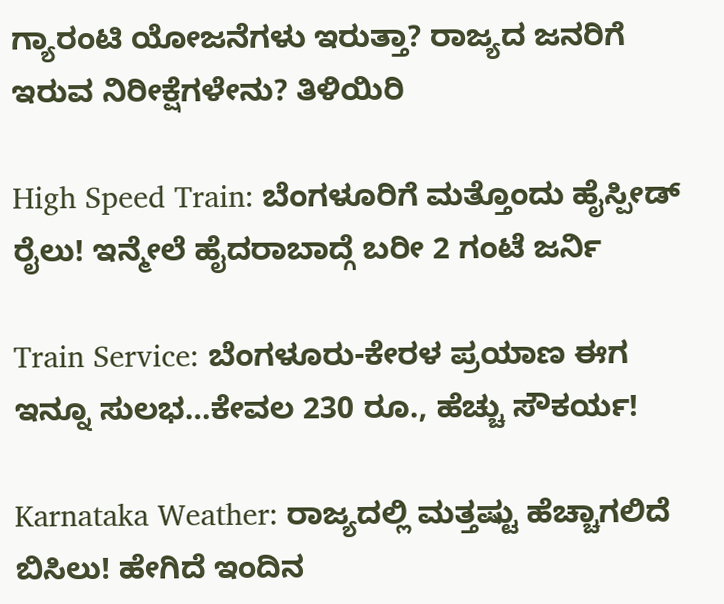ಗ್ಯಾರಂಟಿ ಯೋಜನೆಗಳು ಇರುತ್ತಾ? ರಾಜ್ಯದ ಜನರಿಗೆ ಇರುವ ನಿರೀಕ್ಷೆಗಳೇನು? ತಿಳಿಯಿರಿ

High Speed Train: ಬೆಂಗಳೂರಿಗೆ ಮತ್ತೊಂದು ಹೈಸ್ಪೀಡ್ ರೈಲು! ಇನ್ಮೇಲೆ ಹೈದರಾಬಾದ್ಗೆ ಬರೀ 2 ಗಂಟೆ ಜರ್ನಿ

Train Service: ಬೆಂಗಳೂರು-ಕೇರಳ ಪ್ರಯಾಣ ಈಗ ಇನ್ನೂ ಸುಲಭ…ಕೇವಲ 230 ರೂ., ಹೆಚ್ಚು ಸೌಕರ್ಯ!

Karnataka Weather: ರಾಜ್ಯದಲ್ಲಿ ಮತ್ತಷ್ಟು ಹೆಚ್ಚಾಗಲಿದೆ ಬಿಸಿಲು! ಹೇಗಿದೆ ಇಂದಿನ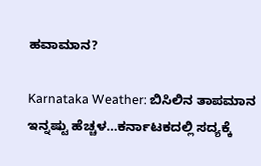ಹವಾಮಾನ?

Karnataka Weather: ಬಿಸಿಲಿನ ತಾಪಮಾನ ಇನ್ನಷ್ಟು ಹೆಚ್ಚಳ…ಕರ್ನಾಟಕದಲ್ಲಿ ಸದ್ಯಕ್ಕೆ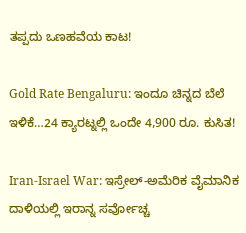ತಪ್ಪದು ಒಣಹವೆಯ ಕಾಟ!

Gold Rate Bengaluru: ಇಂದೂ ಚಿನ್ನದ ಬೆಲೆ ಇಳಿಕೆ…24 ಕ್ಯಾರಟ್ನಲ್ಲಿ ಒಂದೇ 4,900 ರೂ. ಕುಸಿತ!

Iran-Israel War: ಇಸ್ರೇಲ್-ಅಮೆರಿಕ ವೈಮಾನಿಕ ದಾಳಿಯಲ್ಲಿ ಇರಾನ್ನ ಸರ್ವೋಚ್ಚ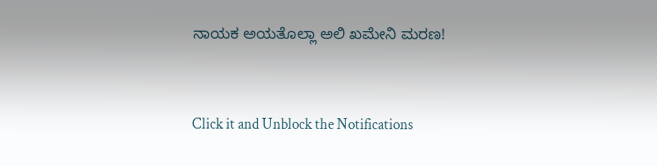ನಾಯಕ ಅಯತೊಲ್ಲಾ ಅಲಿ ಖಮೇನಿ ಮರಣ!



Click it and Unblock the Notifications